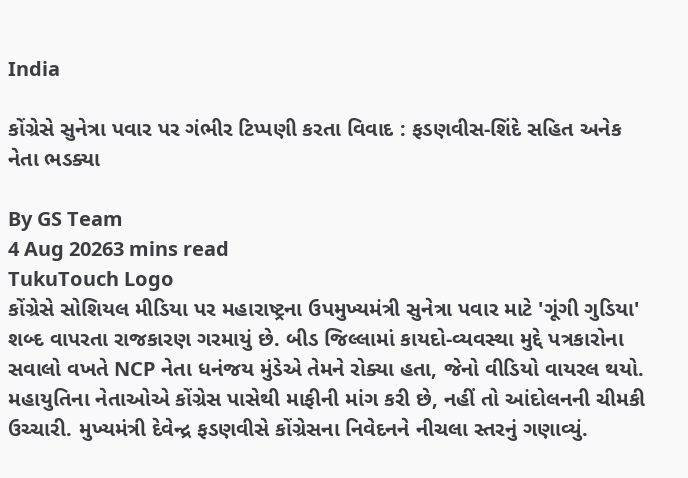India

કોંગ્રેસે સુનેત્રા પવાર પર ગંભીર ટિપ્પણી કરતા વિવાદ : ફડણવીસ-શિંદે સહિત અનેક નેતા ભડક્યા

By GS Team
4 Aug 20263 mins read
TukuTouch Logo
કોંગ્રેસે સોશિયલ મીડિયા પર મહારાષ્ટ્રના ઉપમુખ્યમંત્રી સુનેત્રા પવાર માટે 'ગૂંગી ગુડિયા' શબ્દ વાપરતા રાજકારણ ગરમાયું છે. બીડ જિલ્લામાં કાયદો-વ્યવસ્થા મુદ્દે પત્રકારોના સવાલો વખતે NCP નેતા ધનંજય મુંડેએ તેમને રોક્યા હતા, જેનો વીડિયો વાયરલ થયો. મહાયુતિના નેતાઓએ કોંગ્રેસ પાસેથી માફીની માંગ કરી છે, નહીં તો આંદોલનની ચીમકી ઉચ્ચારી. મુખ્યમંત્રી દેવેન્દ્ર ફડણવીસે કોંગ્રેસના નિવેદનને નીચલા સ્તરનું ગણાવ્યું.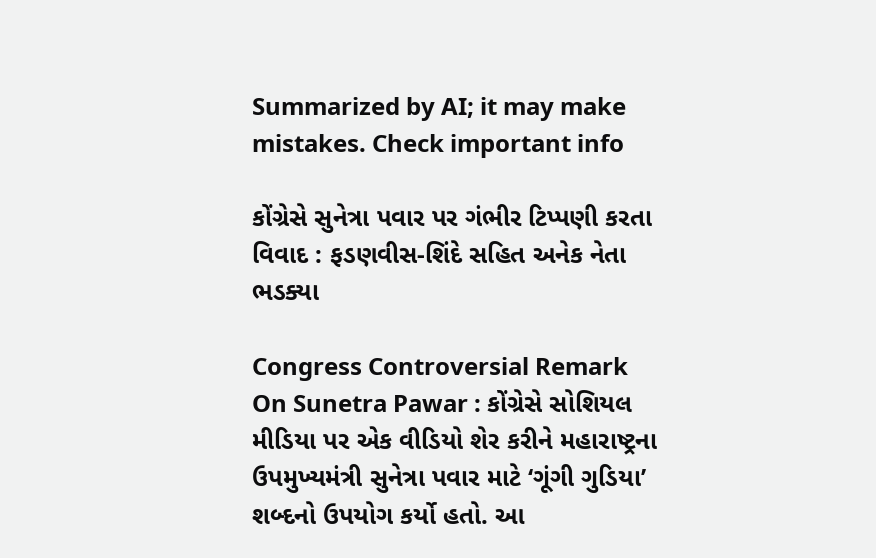Summarized by AI; it may make mistakes. Check important info

કોંગ્રેસે સુનેત્રા પવાર પર ગંભીર ટિપ્પણી કરતા વિવાદ : ફડણવીસ-શિંદે સહિત અનેક નેતા ભડક્યા

Congress Controversial Remark On Sunetra Pawar : કોંગ્રેસે સોશિયલ મીડિયા પર એક વીડિયો શેર કરીને મહારાષ્ટ્રના ઉપમુખ્યમંત્રી સુનેત્રા પવાર માટે ‘ગૂંગી ગુડિયા’ શબ્દનો ઉપયોગ કર્યો હતો. આ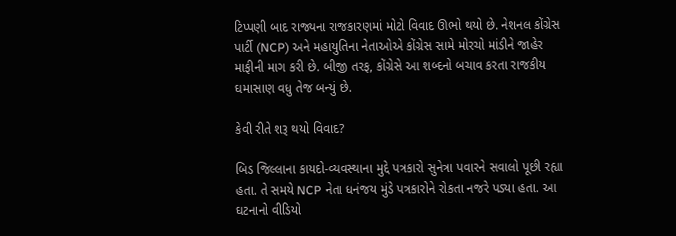ટિપ્પણી બાદ રાજ્યના રાજકારણમાં મોટો વિવાદ ઊભો થયો છે. નેશનલ કોંગ્રેસ પાર્ટી (NCP) અને મહાયુતિના નેતાઓએ કોંગ્રેસ સામે મોરચો માંડીને જાહેર માફીની માગ કરી છે. બીજી તરફ, કોંગ્રેસે આ શબ્દનો બચાવ કરતા રાજકીય ઘમાસાણ વધુ તેજ બન્યું છે.

કેવી રીતે શરૂ થયો વિવાદ?

બિડ જિલ્લાના કાયદો-વ્યવસ્થાના મુદ્દે પત્રકારો સુનેત્રા પવારને સવાલો પૂછી રહ્યા હતા. તે સમયે NCP નેતા ધનંજય મુંડે પત્રકારોને રોકતા નજરે પડ્યા હતા. આ ઘટનાનો વીડિયો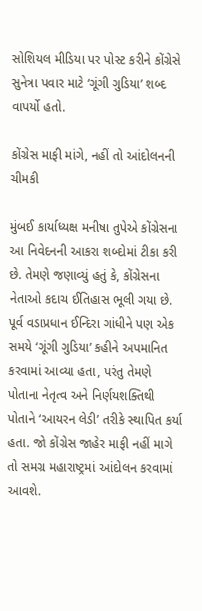સોશિયલ મીડિયા પર પોસ્ટ કરીને કોંગ્રેસે સુનેત્રા પવાર માટે ‘ગૂંગી ગુડિયા’ શબ્દ વાપર્યો હતો.

કોંગ્રેસ માફી માંગે, નહીં તો આંદોલનની ચીમકી

મુંબઈ કાર્યાધ્યક્ષ મનીષા તુપેએ કોંગ્રેસના આ નિવેદનની આકરા શબ્દોમાં ટીકા કરી છે. તેમણે જણાવ્યું હતું કે, કોંગ્રેસના નેતાઓ કદાચ ઈતિહાસ ભૂલી ગયા છે. પૂર્વ વડાપ્રધાન ઈન્દિરા ગાંધીને પણ એક સમયે ‘ગૂંગી ગુડિયા’ કહીને અપમાનિત કરવામાં આવ્યા હતા, પરંતુ તેમણે પોતાના નેતૃત્વ અને નિર્ણયશક્તિથી પોતાને ‘આયરન લેડી’ તરીકે સ્થાપિત કર્યા હતા. જો કોંગ્રેસ જાહેર માફી નહીં માગે તો સમગ્ર મહારાષ્ટ્રમાં આંદોલન કરવામાં આવશે.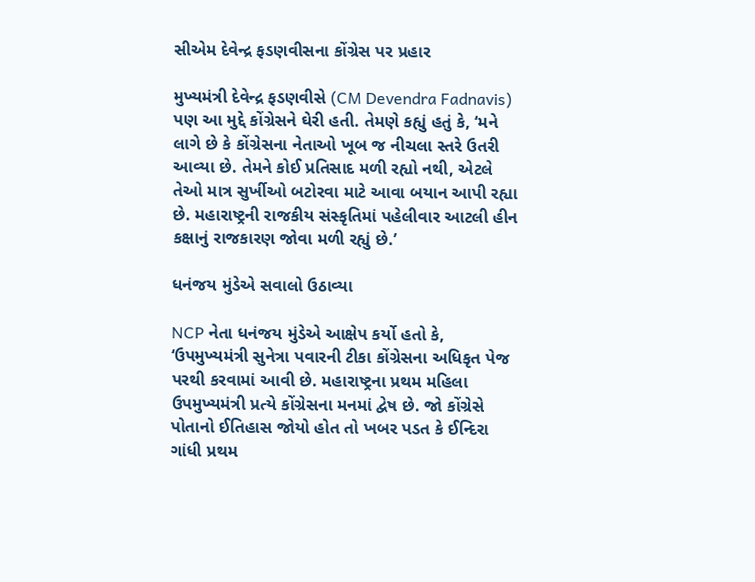સીએમ દેવેન્દ્ર ફડણવીસના કોંગ્રેસ પર પ્રહાર

મુખ્યમંત્રી દેવેન્દ્ર ફડણવીસે (CM Devendra Fadnavis) પણ આ મુદ્દે કોંગ્રેસને ઘેરી હતી. તેમણે કહ્યું હતું કે, ‘મને લાગે છે કે કોંગ્રેસના નેતાઓ ખૂબ જ નીચલા સ્તરે ઉતરી આવ્યા છે. તેમને કોઈ પ્રતિસાદ મળી રહ્યો નથી, એટલે તેઓ માત્ર સુર્ખીઓ બટોરવા માટે આવા બયાન આપી રહ્યા છે. મહારાષ્ટ્રની રાજકીય સંસ્કૃતિમાં પહેલીવાર આટલી હીન કક્ષાનું રાજકારણ જોવા મળી રહ્યું છે.’

ધનંજય મુંડેએ સવાલો ઉઠાવ્યા

NCP નેતા ધનંજય મુંડેએ આક્ષેપ કર્યો હતો કે, ‘ઉપમુખ્યમંત્રી સુનેત્રા પવારની ટીકા કોંગ્રેસના અધિકૃત પેજ પરથી કરવામાં આવી છે. મહારાષ્ટ્રના પ્રથમ મહિલા ઉપમુખ્યમંત્રી પ્રત્યે કોંગ્રેસના મનમાં દ્વેષ છે. જો કોંગ્રેસે પોતાનો ઈતિહાસ જોયો હોત તો ખબર પડત કે ઈન્દિરા ગાંધી પ્રથમ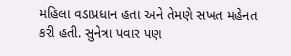મહિલા વડાપ્રધાન હતા અને તેમણે સખત મહેનત કરી હતી. સુનેત્રા પવાર પણ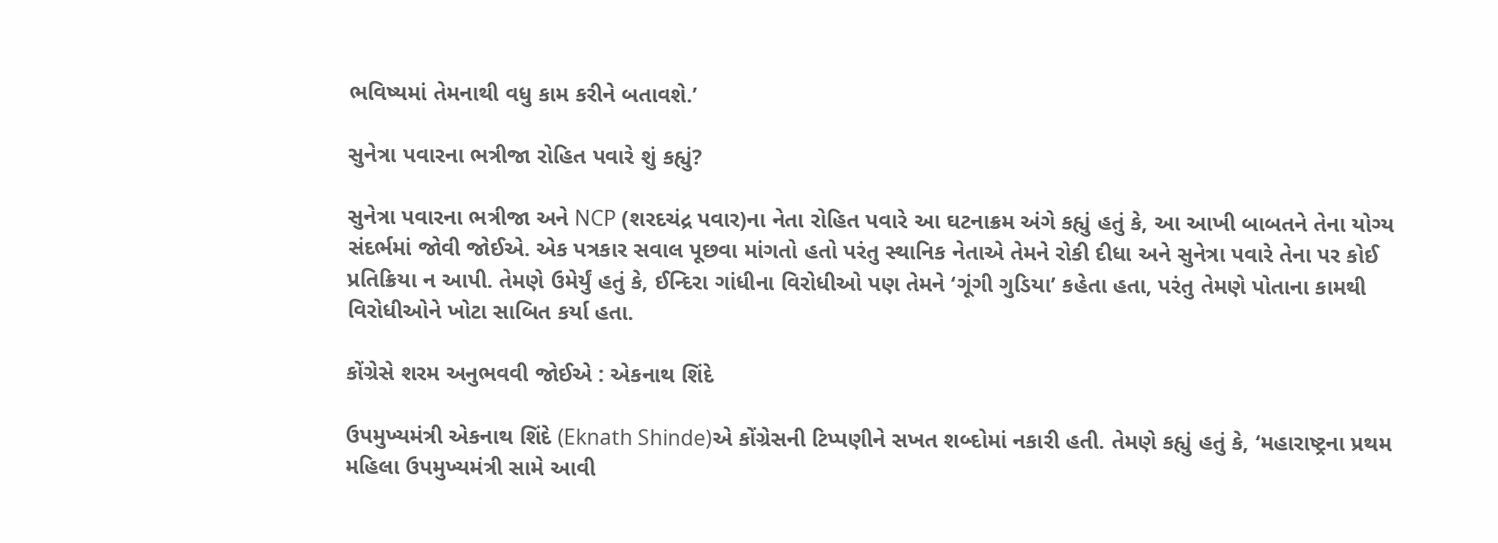ભવિષ્યમાં તેમનાથી વધુ કામ કરીને બતાવશે.’

સુનેત્રા પવારના ભત્રીજા રોહિત પવારે શું કહ્યું?

સુનેત્રા પવારના ભત્રીજા અને NCP (શરદચંદ્ર પવાર)ના નેતા રોહિત પવારે આ ઘટનાક્રમ અંગે કહ્યું હતું કે, આ આખી બાબતને તેના યોગ્ય સંદર્ભમાં જોવી જોઈએ. એક પત્રકાર સવાલ પૂછવા માંગતો હતો પરંતુ સ્થાનિક નેતાએ તેમને રોકી દીધા અને સુનેત્રા પવારે તેના પર કોઈ પ્રતિક્રિયા ન આપી. તેમણે ઉમેર્યું હતું કે, ઈન્દિરા ગાંધીના વિરોધીઓ પણ તેમને ‘ગૂંગી ગુડિયા’ કહેતા હતા, પરંતુ તેમણે પોતાના કામથી વિરોધીઓને ખોટા સાબિત કર્યા હતા.

કોંગ્રેસે શરમ અનુભવવી જોઈએ : એકનાથ શિંદે

ઉપમુખ્યમંત્રી એકનાથ શિંદે (Eknath Shinde)એ કોંગ્રેસની ટિપ્પણીને સખત શબ્દોમાં નકારી હતી. તેમણે કહ્યું હતું કે, ‘મહારાષ્ટ્રના પ્રથમ મહિલા ઉપમુખ્યમંત્રી સામે આવી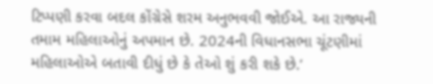ટિપ્પણી કરવા બદલ કોંગ્રેસે શરમ અનુભવવી જોઈએ. આ રાજ્યની તમામ મહિલાઓનું અપમાન છે. 2024ની વિધાનસભા ચૂંટણીમાં મહિલાઓએ બતાવી દીધું છે કે તેઓ શું કરી શકે છે.’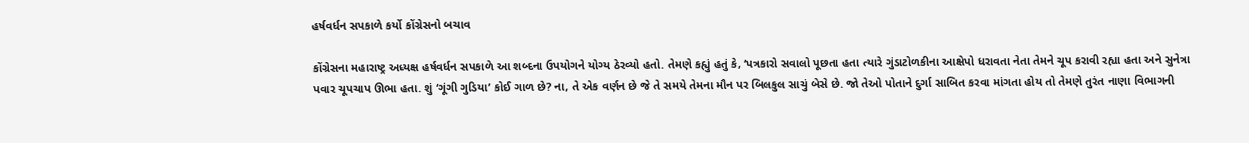હર્ષવર્ધન સપકાળે કર્યો કોંગ્રેસનો બચાવ

કોંગ્રેસના મહારાષ્ટ્ર અધ્યક્ષ હર્ષવર્ધન સપકાળે આ શબ્દના ઉપયોગને યોગ્ય ઠેરવ્યો હતો. તેમણે કહ્યું હતું કે, ‘પત્રકારો સવાલો પૂછતા હતા ત્યારે ગુંડાટોળકીના આક્ષેપો ધરાવતા નેતા તેમને ચૂપ કરાવી રહ્યા હતા અને સુનેત્રા પવાર ચૂપચાપ ઊભા હતા. શું ‘ગૂંગી ગુડિયા’ કોઈ ગાળ છે? ના, તે એક વર્ણન છે જે તે સમયે તેમના મૌન પર બિલકુલ સાચું બેસે છે. જો તેઓ પોતાને દુર્ગા સાબિત કરવા માંગતા હોય તો તેમણે તુરંત નાણા વિભાગની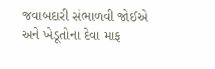જવાબદારી સંભાળવી જોઈએ અને ખેડૂતોના દેવા માફ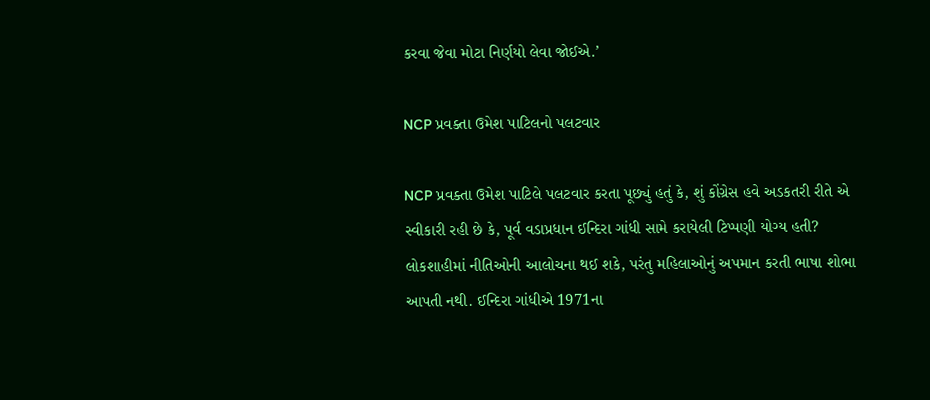કરવા જેવા મોટા નિર્ણયો લેવા જોઈએ.’

NCP પ્રવક્તા ઉમેશ પાટિલનો પલટવાર

NCP પ્રવક્તા ઉમેશ પાટિલે પલટવાર કરતા પૂછ્યું હતું કે, શું કોંગ્રેસ હવે અડકતરી રીતે એ સ્વીકારી રહી છે કે, પૂર્વ વડાપ્રધાન ઈન્દિરા ગાંધી સામે કરાયેલી ટિપ્પણી યોગ્ય હતી? લોકશાહીમાં નીતિઓની આલોચના થઈ શકે, પરંતુ મહિલાઓનું અપમાન કરતી ભાષા શોભા આપતી નથી. ઈન્દિરા ગાંધીએ 1971ના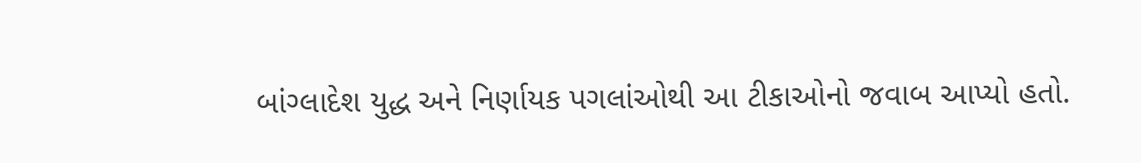બાંગ્લાદેશ યુદ્ધ અને નિર્ણાયક પગલાંઓથી આ ટીકાઓનો જવાબ આપ્યો હતો.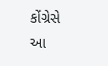કોંગ્રેસે આ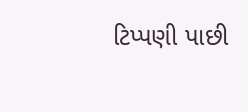ટિપ્પણી પાછી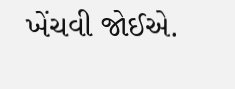ખેંચવી જોઈએ.